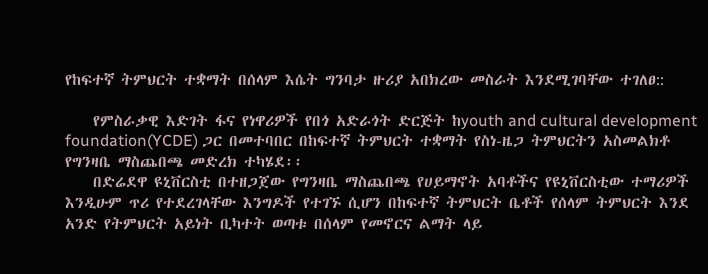የከፍተኛ ትምህርት ተቋማት በሰላም እሴት ግንባታ ዙሪያ አበክረው መስራት እንደሚገባቸው ተገለፀ::

    የምስራቃዊ እድገት ፋና የነዋሪዎች የበጎ አድራጎት ድርጅት ከyouth and cultural development foundation(YCDE) ጋር በመተባበር በከፍተኛ ትምህርት ተቋማት የስነ-ዜጋ ትምህርትን አስመልክቶ የግንዛቤ ማስጨበጫ መድረክ ተካሄደ፡፡
    በድሬደዋ ዩኒቨርስቲ በተዘጋጀው የግንዛቤ ማስጨበጫ የሀይማኖት አባቶችና የዩኒቨርስቲው ተማሪዎች እንዲሁም ጥሪ የተደረገላቸው እንግዶች የተገኙ ሲሆን በከፍተኛ ትምህርት ቤቶች የሰላም ትምህርት እንደ አንድ የትምህርት አይነት ቢካተት ወጣቱ በሰላም የመኖርና ልማት ላይ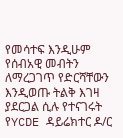የመሳተፍ እንዲሁም የሰብአዊ መብትን ለማረጋገጥ የድርሻቸውን እንዲወጡ ትልቅ እገዛ ያደርጋል ሲሉ የተናገሩት የYCDE ዳይሬክተር ዶ/ር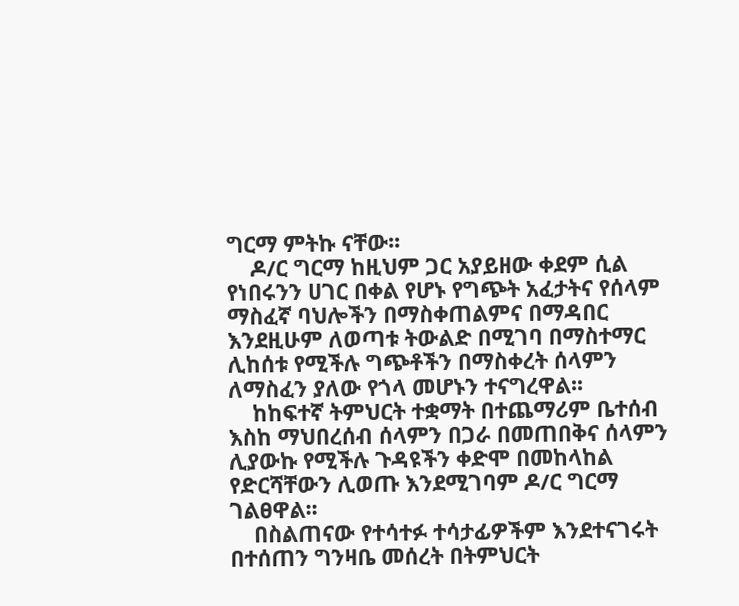ግርማ ምትኩ ናቸው፡፡
    ዶ/ር ግርማ ከዚህም ጋር አያይዘው ቀደም ሲል የነበሩንን ሀገር በቀል የሆኑ የግጭት አፈታትና የሰላም ማስፈኛ ባህሎችን በማስቀጠልምና በማዳበር እንደዚሁም ለወጣቱ ትውልድ በሚገባ በማስተማር ሊከሰቱ የሚችሉ ግጭቶችን በማስቀረት ሰላምን ለማስፈን ያለው የጎላ መሆኑን ተናግረዋል፡፡
    ከከፍተኛ ትምህርት ተቋማት በተጨማሪም ቤተሰብ እስከ ማህበረሰብ ሰላምን በጋራ በመጠበቅና ሰላምን ሊያውኩ የሚችሉ ጉዳዩችን ቀድሞ በመከላከል የድርሻቸውን ሊወጡ እንደሚገባም ዶ/ር ግርማ ገልፀዋል፡፡
    በስልጠናው የተሳተፉ ተሳታፊዎችም እንደተናገሩት በተሰጠን ግንዛቤ መሰረት በትምህርት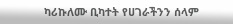ካሪኩለሙ ቢካተት የሀገራችንን ሰላም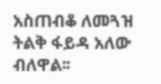አስጠብቆ ለመጓዝ ትልቅ ፋይዳ አለው ብለዋል፡፡